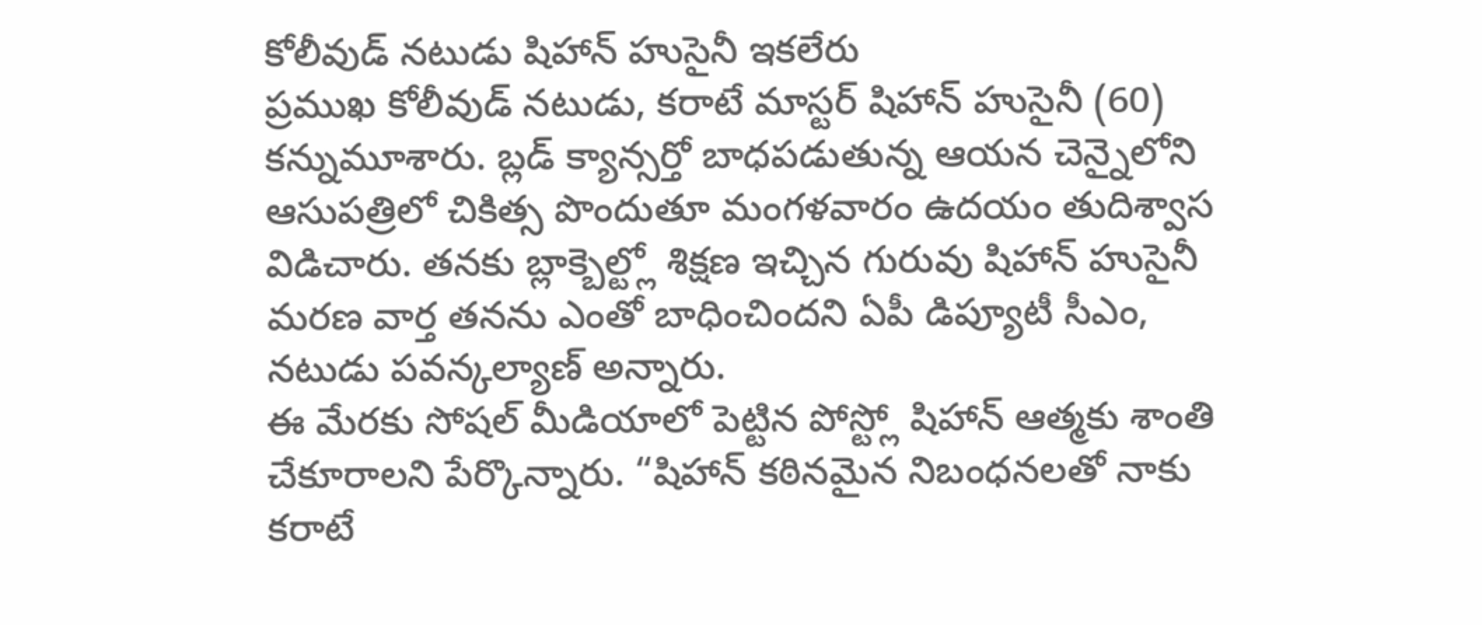కోలీవుడ్ నటుడు షిహాన్ హుసైనీ ఇకలేరు
ప్రముఖ కోలీవుడ్ నటుడు, కరాటే మాస్టర్ షిహాన్ హుసైనీ (60) కన్నుమూశారు. బ్లడ్ క్యాన్సర్తో బాధపడుతున్న ఆయన చెన్నైలోని ఆసుపత్రిలో చికిత్స పొందుతూ మంగళవారం ఉదయం తుదిశ్వాస విడిచారు. తనకు బ్లాక్బెల్ట్లో శిక్షణ ఇచ్చిన గురువు షిహాన్ హుసైనీ మరణ వార్త తనను ఎంతో బాధించిందని ఏపీ డిప్యూటీ సీఎం, నటుడు పవన్కల్యాణ్ అన్నారు.
ఈ మేరకు సోషల్ మీడియాలో పెట్టిన పోస్ట్లో షిహాన్ ఆత్మకు శాంతి చేకూరాలని పేర్కొన్నారు. “షిహాన్ కఠినమైన నిబంధనలతో నాకు కరాటే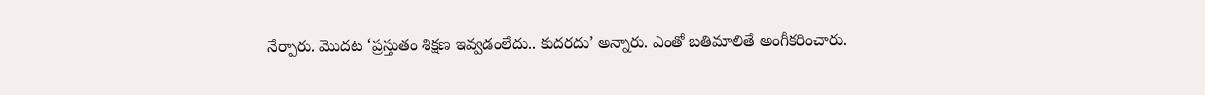నేర్పారు. మొదట ‘ప్రస్తుతం శిక్షణ ఇవ్వడంలేదు.. కుదరదు’ అన్నారు. ఎంతో బతిమాలితే అంగీకరించారు.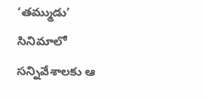‘తమ్ముడు’ సినిమాలో సన్నివేశాలకు ఆ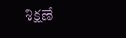శిక్షణే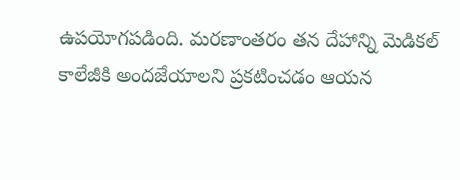ఉపయోగపడింది. మరణాంతరం తన దేహాన్ని మెడికల్ కాలేజీకి అందజేయాలని ప్రకటించడం ఆయన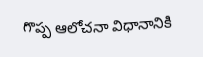గొప్ప ఆలోచనా విధానానికి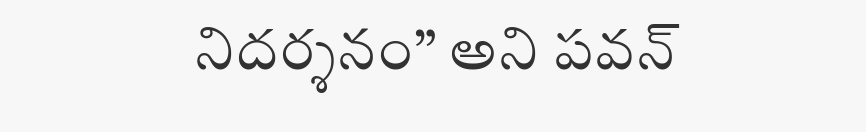నిదర్శనం” అని పవన్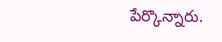పేర్కొన్నారు.